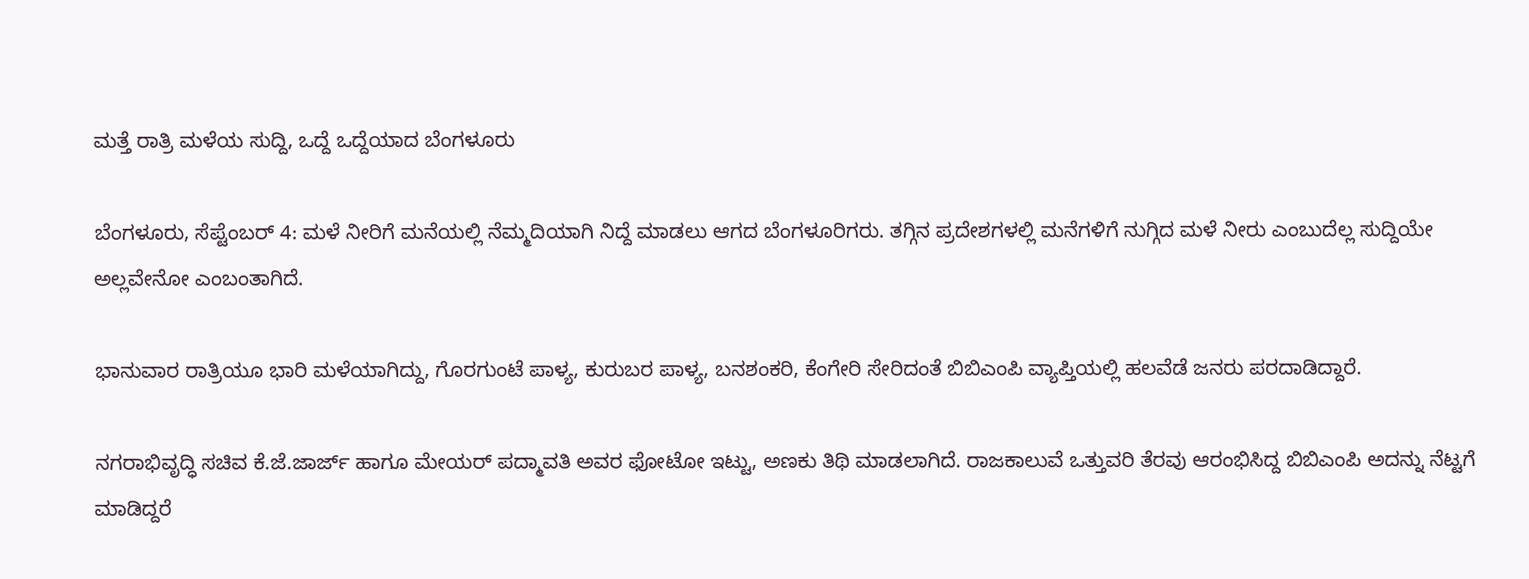ಮತ್ತೆ ರಾತ್ರಿ ಮಳೆಯ ಸುದ್ದಿ, ಒದ್ದೆ ಒದ್ದೆಯಾದ ಬೆಂಗಳೂರು

ಬೆಂಗಳೂರು, ಸೆಪ್ಟೆಂಬರ್ 4: ಮಳೆ ನೀರಿಗೆ ಮನೆಯಲ್ಲಿ ನೆಮ್ಮದಿಯಾಗಿ ನಿದ್ದೆ ಮಾಡಲು ಆಗದ ಬೆಂಗಳೂರಿಗರು. ತಗ್ಗಿನ ಪ್ರದೇಶಗಳಲ್ಲಿ ಮನೆಗಳಿಗೆ ನುಗ್ಗಿದ ಮಳೆ ನೀರು ಎಂಬುದೆಲ್ಲ ಸುದ್ದಿಯೇ ಅಲ್ಲವೇನೋ ಎಂಬಂತಾಗಿದೆ.

ಭಾನುವಾರ ರಾತ್ರಿಯೂ ಭಾರಿ ಮಳೆಯಾಗಿದ್ದು, ಗೊರಗುಂಟೆ ಪಾಳ್ಯ, ಕುರುಬರ ಪಾಳ್ಯ, ಬನಶಂಕರಿ, ಕೆಂಗೇರಿ ಸೇರಿದಂತೆ ಬಿಬಿಎಂಪಿ ವ್ಯಾಪ್ತಿಯಲ್ಲಿ ಹಲವೆಡೆ ಜನರು ಪರದಾಡಿದ್ದಾರೆ.

ನಗರಾಭಿವೃದ್ಧಿ ಸಚಿವ ಕೆ.ಜೆ.ಜಾರ್ಜ್ ಹಾಗೂ ಮೇಯರ್ ಪದ್ಮಾವತಿ ಅವರ ಫೋಟೋ ಇಟ್ಟು, ಅಣಕು ತಿಥಿ ಮಾಡಲಾಗಿದೆ. ರಾಜಕಾಲುವೆ ಒತ್ತುವರಿ ತೆರವು ಆರಂಭಿಸಿದ್ದ ಬಿಬಿಎಂಪಿ ಅದನ್ನು ನೆಟ್ಟಗೆ ಮಾಡಿದ್ದರೆ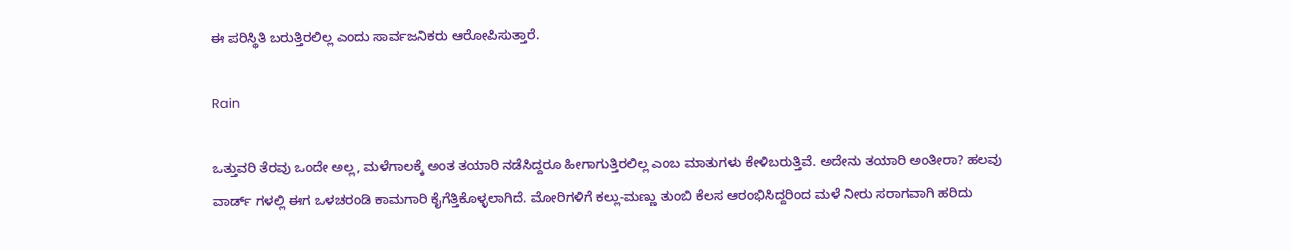ಈ ಪರಿಸ್ಥಿತಿ ಬರುತ್ತಿರಲಿಲ್ಲ ಎಂದು ಸಾರ್ವಜನಿಕರು ಆರೋಪಿಸುತ್ತಾರೆ.

Rain

ಒತ್ತುವರಿ ತೆರವು ಒಂದೇ ಅಲ್ಲ, ಮಳೆಗಾಲಕ್ಕೆ ಅಂತ ತಯಾರಿ ನಡೆಸಿದ್ದರೂ ಹೀಗಾಗುತ್ತಿರಲಿಲ್ಲ ಎಂಬ ಮಾತುಗಳು ಕೇಳಿಬರುತ್ತಿವೆ. ಅದೇನು ತಯಾರಿ ಅಂತೀರಾ? ಹಲವು ವಾರ್ಡ್ ಗಳಲ್ಲಿ ಈಗ ಒಳಚರಂಡಿ ಕಾಮಗಾರಿ ಕೈಗೆತ್ತಿಕೊಳ್ಳಲಾಗಿದೆ. ಮೋರಿಗಳಿಗೆ ಕಲ್ಲು-ಮಣ್ಣು ತುಂಬಿ ಕೆಲಸ ಆರಂಭಿಸಿದ್ದರಿಂದ ಮಳೆ ನೀರು ಸರಾಗವಾಗಿ ಹರಿದು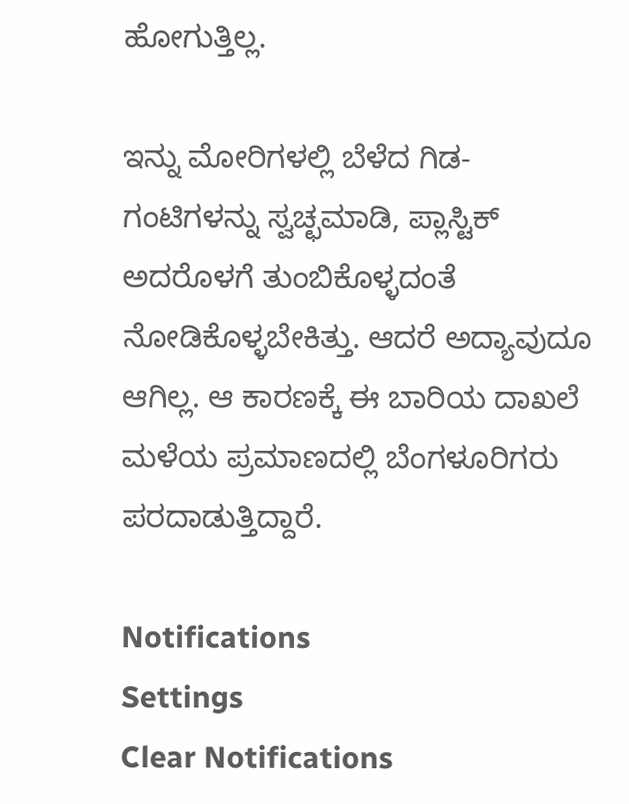ಹೋಗುತ್ತಿಲ್ಲ.

ಇನ್ನು ಮೋರಿಗಳಲ್ಲಿ ಬೆಳೆದ ಗಿಡ-ಗಂಟಿಗಳನ್ನು ಸ್ವಚ್ಛಮಾಡಿ, ಪ್ಲಾಸ್ಟಿಕ್ ಅದರೊಳಗೆ ತುಂಬಿಕೊಳ್ಳದಂತೆ ನೋಡಿಕೊಳ್ಳಬೇಕಿತ್ತು. ಆದರೆ ಅದ್ಯಾವುದೂ ಆಗಿಲ್ಲ. ಆ ಕಾರಣಕ್ಕೆ ಈ ಬಾರಿಯ ದಾಖಲೆ ಮಳೆಯ ಪ್ರಮಾಣದಲ್ಲಿ ಬೆಂಗಳೂರಿಗರು ಪರದಾಡುತ್ತಿದ್ದಾರೆ.

Notifications
Settings
Clear Notifications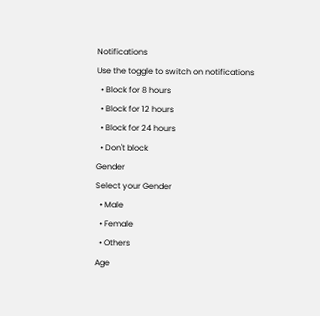Notifications
Use the toggle to switch on notifications
  • Block for 8 hours
  • Block for 12 hours
  • Block for 24 hours
  • Don't block
Gender
Select your Gender
  • Male
  • Female
  • Others
Age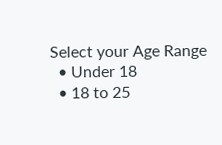Select your Age Range
  • Under 18
  • 18 to 25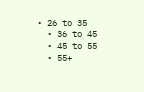• 26 to 35
  • 36 to 45
  • 45 to 55
  • 55+